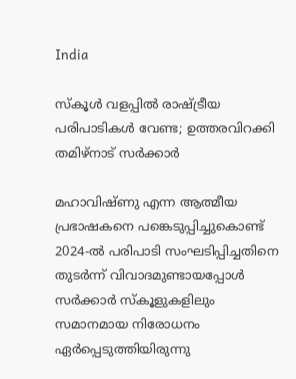India

സ്കൂൾ വളപ്പിൽ രാഷ്ട്രീയ പരിപാടികൾ വേണ്ട; ഉത്തരവിറക്കി തമിഴ്‍നാട് സർക്കാർ

മഹാവിഷ്ണു എന്ന ആത്മീയ പ്രഭാഷകനെ പങ്കെടുപ്പിച്ചുകൊണ്ട് 2024-ൽ പരിപാടി സംഘടിപ്പിച്ചതിനെ തുടർന്ന് വിവാദമുണ്ടായപ്പോൾ സർക്കാർ സ്‌കൂളുകളിലും സമാനമായ നിരോധനം ഏർപ്പെടുത്തിയിരുന്നു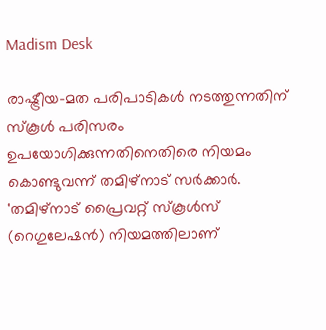Madism Desk

രാഷ്ട്രീയ-മത പരിപാടികൾ നടത്തുന്നതിന് സ്കൂൾ പരിസരം ഉപയോഗിക്കുന്നതിനെതിരെ നിയമം കൊണ്ടുവന്ന് തമിഴ്‌നാട് സർക്കാർ. 'തമിഴ്നാട് പ്രൈവറ്റ് സ്‌കൂൾസ് (റെഗുലേഷൻ) നിയമത്തിലാണ്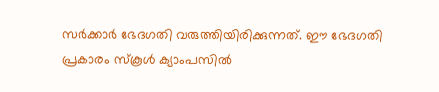സർക്കാർ ഭേദഗതി വരുത്തിയിരിക്കുന്നത്. ഈ ഭേദഗതി പ്രകാരം സ്‌കൂൾ ക്യാംപസിൽ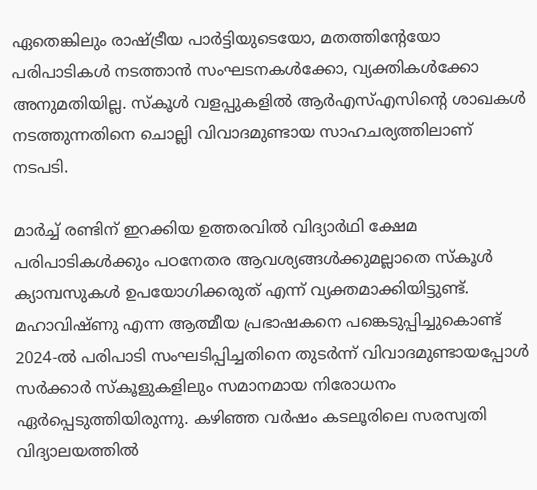ഏതെങ്കിലും രാഷ്ട്രീയ പാർട്ടിയുടെയോ, മതത്തിന്റേയോ പരിപാടികൾ നടത്താൻ സംഘടനകൾക്കോ, വ്യക്തികൾക്കോ അനുമതിയില്ല. സ്‌കൂൾ വളപ്പുകളിൽ ആർഎസ്എസിന്റെ ശാഖകൾ നടത്തുന്നതിനെ ചൊല്ലി വിവാദമുണ്ടായ സാഹചര്യത്തിലാണ് നടപടി.

മാർച്ച് രണ്ടിന് ഇറക്കിയ ഉത്തരവിൽ വിദ്യാർഥി ക്ഷേമ പരിപാടികൾക്കും പഠനേതര ആവശ്യങ്ങൾക്കുമല്ലാതെ സ്കൂൾ ക്യാമ്പസുകൾ ഉപയോഗിക്കരുത് എന്ന് വ്യക്തമാക്കിയിട്ടുണ്ട്. മഹാവിഷ്ണു എന്ന ആത്മീയ പ്രഭാഷകനെ പങ്കെടുപ്പിച്ചുകൊണ്ട് 2024-ൽ പരിപാടി സംഘടിപ്പിച്ചതിനെ തുടർന്ന് വിവാദമുണ്ടായപ്പോൾ സർക്കാർ സ്‌കൂളുകളിലും സമാനമായ നിരോധനം ഏർപ്പെടുത്തിയിരുന്നു. കഴിഞ്ഞ വർഷം കടലൂരിലെ സരസ്വതി വിദ്യാലയത്തിൽ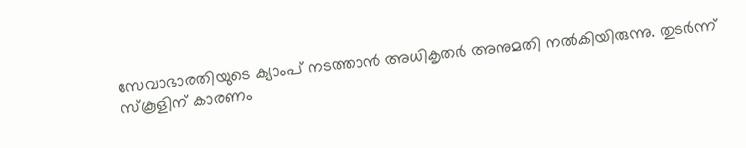സേവാഭാരതിയുടെ ക്യാംപ് നടത്താൻ അധികൃതർ അനുമതി നൽകിയിരുന്നു. തുടർന്ന് സ്‌കൂളിന് കാരണം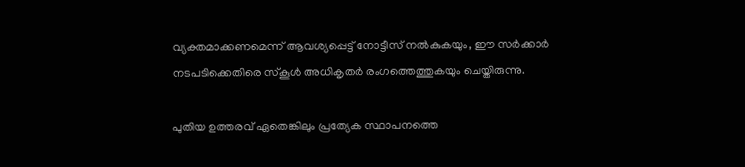വ്യക്തമാക്കണമെന്ന് ആവശ്യപ്പെട്ട് നോട്ടീസ് നൽകുകയും, ഈ സർക്കാർ നടപടിക്കെതിരെ സ്‌കൂൾ അധികൃതർ രംഗത്തെത്തുകയും ചെയ്തിരുന്നു.

പുതിയ ഉത്തരവ് ഏതെങ്കിലും പ്രത്യേക സ്ഥാപനത്തെ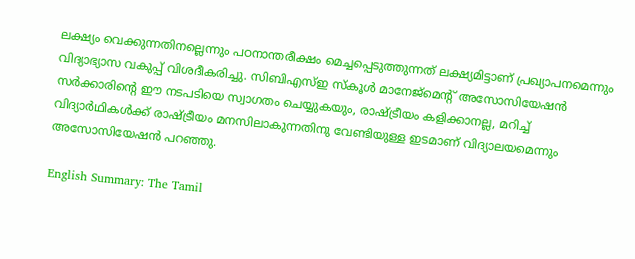ലക്ഷ്യം വെക്കുന്നതിനല്ലെന്നും പഠനാന്തരീക്ഷം മെച്ചപ്പെടുത്തുന്നത് ലക്ഷ്യമിട്ടാണ് പ്രഖ്യാപനമെന്നും വിദ്യാഭ്യാസ വകുപ്പ് വിശദീകരിച്ചു. സിബിഎസ്ഇ സ്‌കൂൾ മാനേജ്‌മെന്റ് അസോസിയേഷൻ സർക്കാരിന്റെ ഈ നടപടിയെ സ്വാഗതം ചെയ്യുകയും, രാഷ്ട്രീയം കളിക്കാനല്ല, മറിച്ച് വിദ്യാർഥികൾക്ക് രാഷ്ട്രീയം മനസിലാകുന്നതിനു വേണ്ടിയുള്ള ഇടമാണ് വിദ്യാലയമെന്നും അസോസിയേഷൻ പറഞ്ഞു.

English Summary: The Tamil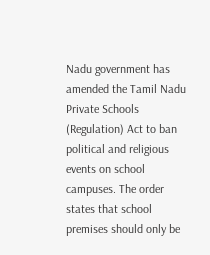Nadu government has amended the Tamil Nadu Private Schools (Regulation) Act to ban political and religious events on school campuses. The order states that school premises should only be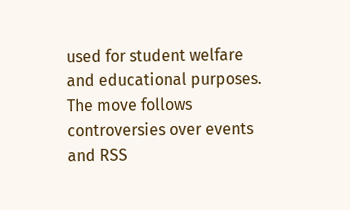used for student welfare and educational purposes. The move follows controversies over events and RSS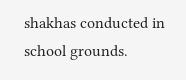shakhas conducted in school grounds.